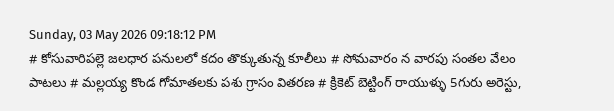Sunday, 03 May 2026 09:18:12 PM
# కోసువారిపల్లె జలధార పనులలో కదం తొక్కుతున్న కూలీలు # సోమవారం న వారపు సంతల వేలం పాటలు # మల్లయ్య కొండ గోమాతలకు పశు గ్రాసం వితరణ # క్రికెట్ బెట్టింగ్ రాయుళ్ళు 5గురు అరెస్టు,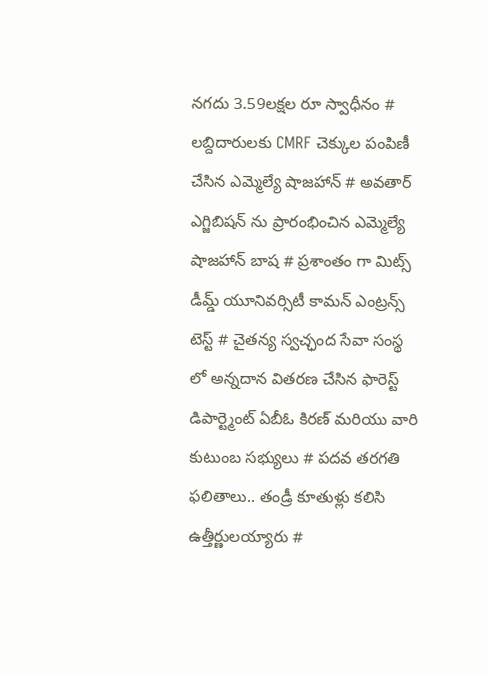నగదు 3.59లక్షల రూ స్వాధీనం # లబ్దిదారులకు CMRF చెక్కుల పంపిణీ చేసిన ఎమ్మెల్యే షాజహాన్ # అవతార్ ఎగ్జిబిషన్ ను ప్రారంభించిన ఎమ్మెల్యే షాజహాన్ బాష # ప్రశాంతం గా మిట్స్ డీమ్డ్ యూనివర్సిటీ కామన్ ఎంట్రన్స్ టెస్ట్ # చైతన్య స్వచ్ఛంద సేవా సంస్థ లో అన్నదాన వితరణ చేసిన ఫారెస్ట్ డిపార్ట్మెంట్ ఏబీఓ కిరణ్ మరియు వారి కుటుంబ సభ్యులు # పదవ తరగతి ఫలితాలు.. తండ్రీ కూతుళ్లు కలిసి ఉత్తీర్ణులయ్యారు #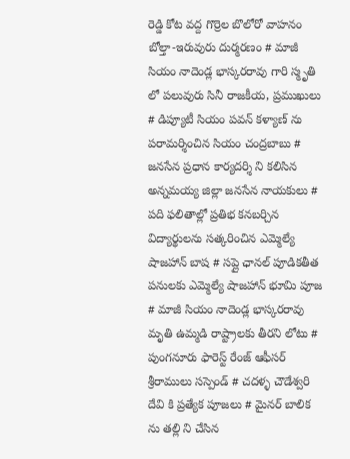రెడ్డి కోట వద్ద గొర్రెల బొలోరో వాహనం బోల్తా-ఇరువురు దుర్మరణం # మాజీ సియం నాదెండ్ల భాస్కరరావు గారి స్మృతి లో పలువురు సినీ రాజకీయ, ప్రముఖులు # డిప్యూటీ సియం పవన్ కళ్యాణ్ ను పరామర్శించిన సియం చంద్రబాబు # జనసేన ప్రధాన కార్యదర్శి ని కలిసిన అన్నమయ్య జిల్లా జనసేన నాయకులు # పది ఫలితాల్లో ప్రతిభ కనబర్చిన విద్యార్థులను సత్కరించిన ఎమ్మెల్యే షాజహాన్ బాష # సప్లై ఛానల్ పూడికతీత పనులకు ఎమ్మెల్యే షాజహాన్ భూమి పూజ # మాజీ సియం నాదెండ్ల భాస్కరరావు మృతి ఉమ్మడి రాష్ట్రాలకు తీరని లోటు # పుంగనూరు ఫారెస్ట్ రేంజ్ ఆఫీసర్ శ్రీరాములు సస్పెండ్ # చదళ్ళ చౌడేశ్వరి దేవి కి ప్రత్యేక పూజలు # మైనర్ బాలిక ను తల్లి ని చేసిన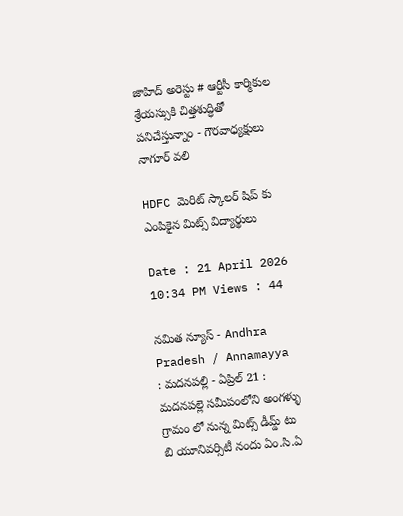జాహిద్ అరెస్టు # ఆర్టీసీ కార్మికుల శ్రేయస్సుకి చిత్తశుద్ధితో పనిచేస్తున్నాం - గౌరవాధ్యక్షులు నాగూర్ వలి

HDFC మెరిట్ స్కాలర్ షిప్ కు ఎంపికైన మిట్స్ విద్యార్థులు

Date : 21 April 2026 10:34 PM Views : 44

నమిత న్యూస్ - Andhra Pradesh / Annamayya : మదనపల్లి - ఏప్రిల్ 21 : మదనపల్లె సమీపంలోని అంగళ్ళు గ్రామం లో నున్న మిట్స్ డీమ్డ్ టు బి యూనివర్సిటీ నందు ఏం.సి.ఏ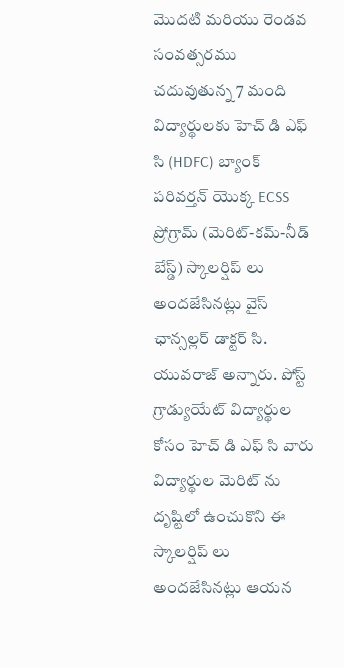మొదటి మరియు రెండవ సంవత్సరము చదువుతున్న 7 మంది విద్యార్థులకు హెచ్ డి ఎఫ్ సి (HDFC) బ్యాంక్ పరివర్తన్ యొక్క ECSS ప్రోగ్రామ్ (మెరిట్-కమ్-నీడ్ బేస్డ్) స్కాలర్షిప్ లు అందజేసినట్లు వైస్ ఛాన్సల్లర్ డాక్టర్ సి. యువరాజ్ అన్నారు. పోస్ట్ గ్రాడ్యుయేట్ విద్యార్థుల కోసం హెచ్ డి ఎఫ్ సి వారు విద్యార్థుల మెరిట్ ను దృష్టిలో ఉంచుకొని ఈ స్కాలర్షిప్ లు అందజేసినట్లు ఆయన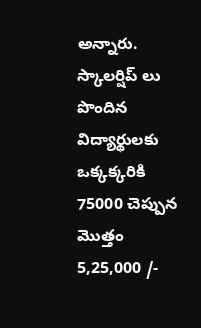అన్నారు. స్కాలర్షిప్ లు పొందిన విద్యార్థులకు ఒక్కక్కరికి 75000 చెప్పున మొత్తం 5,25,000 /-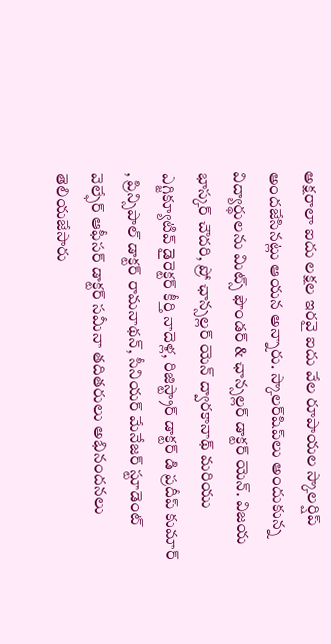అక్షరాలా ఐదు లక్షల ఇరవై ఐదు వేల రూపాయల స్కాలర్షిప్ అందజేసినట్లు ఆయన అన్నారు. స్కాలర్‌షిప్‌లు అందుకున్న విద్యార్థులను మిట్స్ ఫౌండర్ & ఛాన్సల్లర్ డాక్టర్ యెన్. విజయ భాస్కర్ చౌదరి, ప్రో ఛాన్సల్లర్ యెన్ ద్వారకానాథ్ మరియు ఎగ్జిక్యూటివ్ డైరెక్టర్ కీర్తి నాదెళ్ల, రిజిస్ట్రార్ డాక్టర్ డి ప్రదీప్ కుమార్ , ప్రిన్సిపాల్ డాక్టర్ రామనాథన్, సీనియర్ మేనేజర్ స్టూడెంట్ వెల్ఫేర్ ఆఫీసర్ డాక్టర్ సమీనా తదితరులు అభినందనలు తెలియజేసారు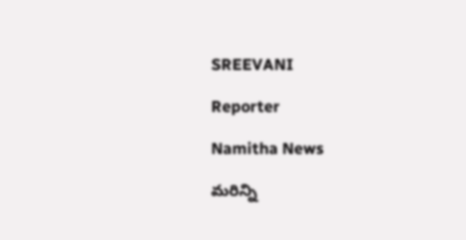SREEVANI

Reporter

Namitha News

మరిన్ని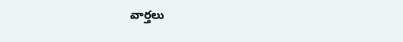వార్తలు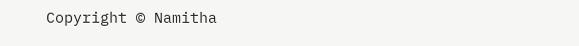Copyright © Namitha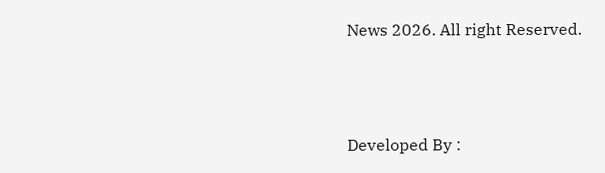News 2026. All right Reserved.



Developed By :